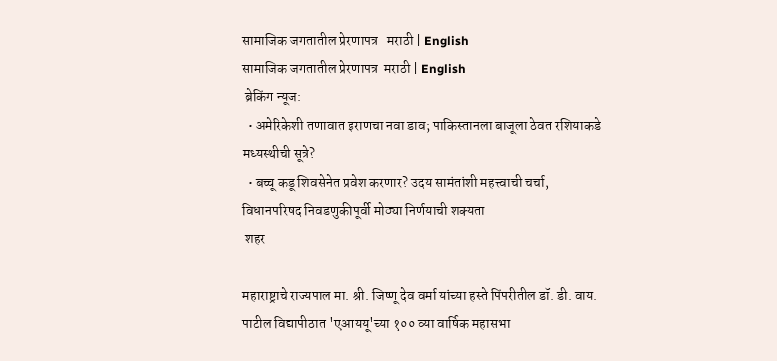सामाजिक जगतातील प्रेरणापत्र   मराठी | English
सामाजिक जगतातील प्रेरणापत्र  मराठी | English
 ब्रेकिंग न्यूज:
  • अमेरिकेशी तणावात इराणचा नवा डाव; पाकिस्तानला बाजूला ठेवत रशियाकडे मध्यस्थीची सूत्रे?
  • बच्चू कडू शिवसेनेत प्रवेश करणार? उदय सामंतांशी महत्त्वाची चर्चा, विधानपरिषद निवडणुकीपूर्वी मोठ्या निर्णयाची शक्यता
 शहर

महाराष्ट्राचे राज्यपाल मा. श्री. जिष्णू देव वर्मा यांच्या हस्ते पिंपरीतील डॉ. डी. वाय. पाटील विद्यापीठात 'एआययू'च्या १०० व्या वार्षिक महासभा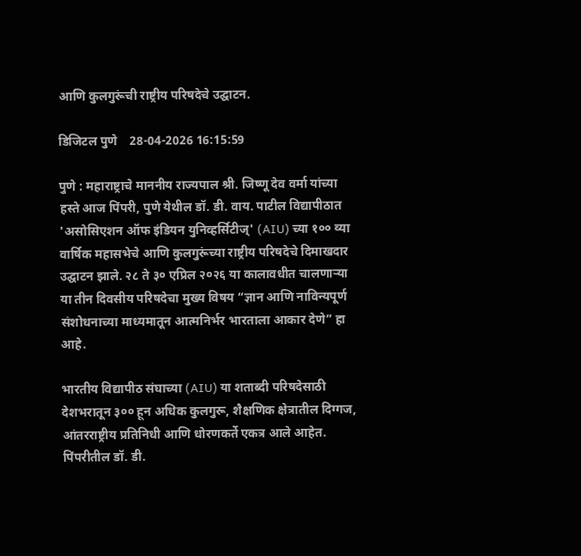आणि कुलगुरूंची राष्ट्रीय परिषदेचे उद्घाटन.

डिजिटल पुणे    28-04-2026 16:15:59

पुणे : महाराष्ट्राचे माननीय राज्यपाल श्री. जिष्णू देव वर्मा यांच्या हस्ते आज पिंपरी, पुणे येथील डॉ. डी. वाय. पाटील विद्यापीठात 'असोसिएशन ऑफ इंडियन युनिव्हर्सिटीज्' (AIU) च्या १०० व्या वार्षिक महासभेचे आणि कुलगुरूंच्या राष्ट्रीय परिषदेचे दिमाखदार उद्घाटन झाले. २८ ते ३० एप्रिल २०२६ या कालावधीत चालणाऱ्या या तीन दिवसीय परिषदेचा मुख्य विषय “ज्ञान आणि नाविन्यपूर्ण संशोधनाच्या माध्यमातून आत्मनिर्भर भारताला आकार देणे” हा आहे.

भारतीय विद्यापीठ संघाच्या (AIU) या शताब्दी परिषदेसाठी देशभरातून ३०० हून अधिक कुलगुरू, शैक्षणिक क्षेत्रातील दिग्गज, आंतरराष्ट्रीय प्रतिनिधी आणि धोरणकर्ते एकत्र आले आहेत. पिंपरीतील डॉ. डी.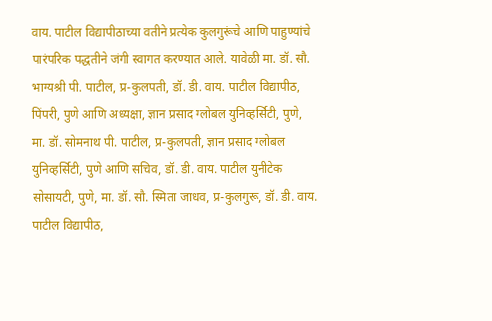वाय. पाटील विद्यापीठाच्या वतीने प्रत्येक कुलगुरूंचे आणि पाहुण्यांचे पारंपरिक पद्धतीने जंगी स्वागत करण्यात आले. यावेळी मा. डॉ. सौ. भाग्यश्री पी. पाटील, प्र-कुलपती, डॉ. डी. वाय. पाटील विद्यापीठ, पिंपरी, पुणे आणि अध्यक्षा, ज्ञान प्रसाद ग्लोबल युनिव्हर्सिटी, पुणे,   मा. डॉ. सोमनाथ पी. पाटील, प्र-कुलपती, ज्ञान प्रसाद ग्लोबल युनिव्हर्सिटी, पुणे आणि सचिव, डॉ. डी. वाय. पाटील युनीटेक सोसायटी, पुणे, मा. डॉ. सौ. स्मिता जाधव, प्र-कुलगुरू, डॉ. डी. वाय. पाटील विद्यापीठ,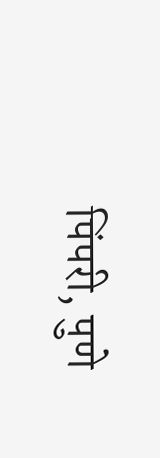पिंपरी, पुणे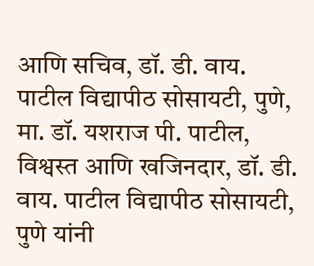आणि सचिव, डॉ. डी. वाय. पाटील विद्यापीठ सोसायटी, पुणे,  मा. डॉ. यशराज पी. पाटील, विश्वस्त आणि खजिनदार, डॉ. डी. वाय. पाटील विद्यापीठ सोसायटी, पुणे यांनी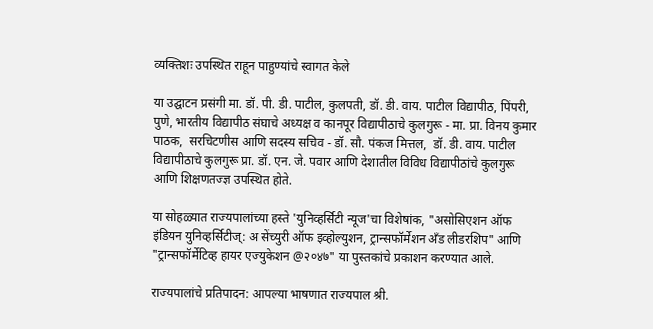व्यक्तिशः उपस्थित राहून पाहुण्यांचे स्वागत केले

या उद्घाटन प्रसंगी मा. डॉ. पी. डी. पाटील, कुलपती, डॉ. डी. वाय. पाटील विद्यापीठ, पिंपरी, पुणे, भारतीय विद्यापीठ संघाचे अध्यक्ष व कानपूर विद्यापीठाचे कुलगुरू - मा. प्रा. विनय कुमार पाठक,  सरचिटणीस आणि सदस्य सचिव - डॉ. सौ. पंकज मित्तल,  डॉ. डी. वाय. पाटील विद्यापीठाचे कुलगुरू प्रा. डॉ. एन. जे. पवार आणि देशातील विविध विद्यापीठांचे कुलगुरू आणि शिक्षणतज्ज्ञ उपस्थित होते.

या सोहळ्यात राज्यपालांच्या हस्ते 'युनिव्हर्सिटी न्यूज'चा विशेषांक, "असोसिएशन ऑफ इंडियन युनिव्हर्सिटीज्: अ सेंच्युरी ऑफ इव्होल्युशन, ट्रान्सफॉर्मेशन अँड लीडरशिप" आणि "ट्रान्सफॉर्मेटिव्ह हायर एज्युकेशन @२०४७" या पुस्तकांचे प्रकाशन करण्यात आले.

राज्यपालांचे प्रतिपादन: आपल्या भाषणात राज्यपाल श्री.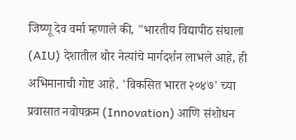जिष्णू देव वर्मा म्हणाले की, "भारतीय विद्यापीठ संघाला (AIU) देशातील थोर नेत्यांचे मार्गदर्शन लाभले आहे, ही अभिमानाची गोष्ट आहे. 'विकसित भारत २०४७' च्या प्रवासात नवोपक्रम (Innovation) आणि संशोधन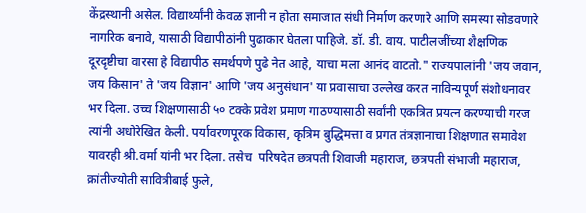केंद्रस्थानी असेल. विद्यार्थ्यांनी केवळ ज्ञानी न होता समाजात संधी निर्माण करणारे आणि समस्या सोडवणारे नागरिक बनावे, यासाठी विद्यापीठांनी पुढाकार घेतला पाहिजे. डॉ. डी. वाय. पाटीलजींच्या शैक्षणिक दूरदृष्टीचा वारसा हे विद्यापीठ समर्थपणे पुढे नेत आहे, याचा मला आनंद वाटतो." राज्यपालांनी 'जय जवान, जय किसान' ते 'जय विज्ञान' आणि 'जय अनुसंधान' या प्रवासाचा उल्लेख करत नाविन्यपूर्ण संशोधनावर भर दिला. उच्च शिक्षणासाठी ५० टक्के प्रवेश प्रमाण गाठण्यासाठी सर्वांनी एकत्रित प्रयत्न करण्याची गरज त्यांनी अधोरेखित केली. पर्यावरणपूरक विकास, कृत्रिम बुद्धिमत्ता व प्रगत तंत्रज्ञानाचा शिक्षणात समावेश यावरही श्री.वर्मा यांनी भर दिला. तसेच  परिषदेत छत्रपती शिवाजी महाराज, छत्रपती संभाजी महाराज, क्रांतीज्योती सावित्रीबाई फुले,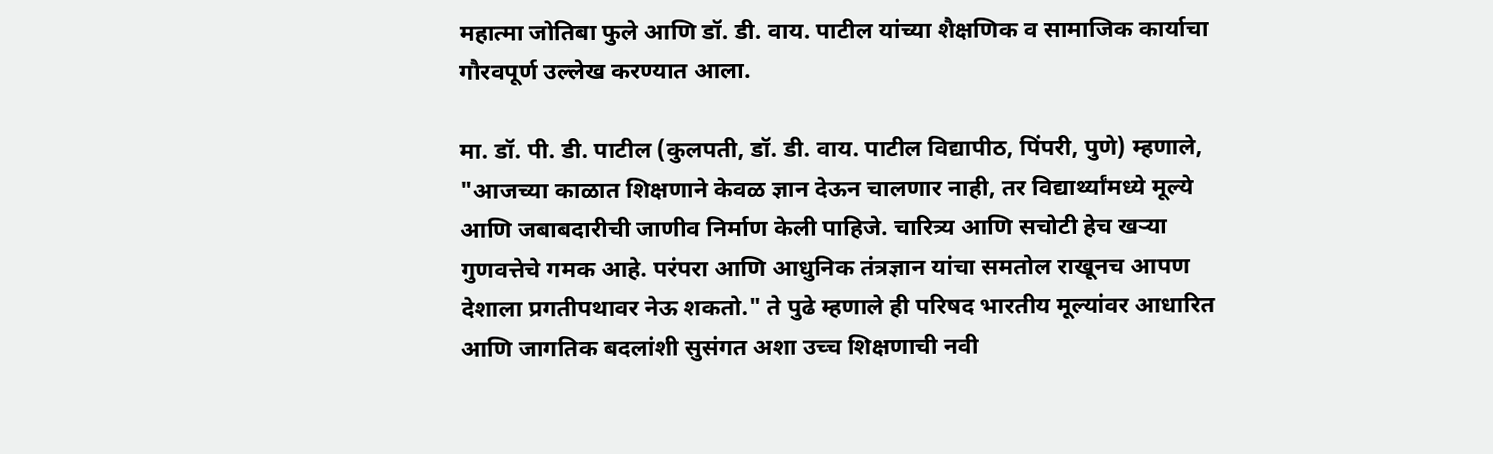महात्मा जोतिबा फुले आणि डॉ. डी. वाय. पाटील यांच्या शैक्षणिक व सामाजिक कार्याचा गौरवपूर्ण उल्लेख करण्यात आला.

मा. डॉ. पी. डी. पाटील (कुलपती, डॉ. डी. वाय. पाटील विद्यापीठ, पिंपरी, पुणे) म्हणाले, "आजच्या काळात शिक्षणाने केवळ ज्ञान देऊन चालणार नाही, तर विद्यार्थ्यांमध्ये मूल्ये आणि जबाबदारीची जाणीव निर्माण केली पाहिजे. चारित्र्य आणि सचोटी हेच खऱ्या गुणवत्तेचे गमक आहे. परंपरा आणि आधुनिक तंत्रज्ञान यांचा समतोल राखूनच आपण देशाला प्रगतीपथावर नेऊ शकतो." ते पुढे म्हणाले ही परिषद भारतीय मूल्यांवर आधारित आणि जागतिक बदलांशी सुसंगत अशा उच्च शिक्षणाची नवी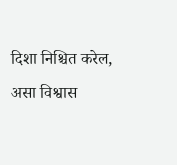दिशा निश्चित करेल, असा विश्वास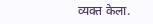व्यक्त केला.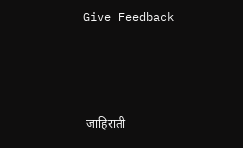Give Feedback



 जाहिराती